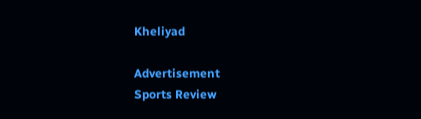Kheliyad

Advertisement
Sports Review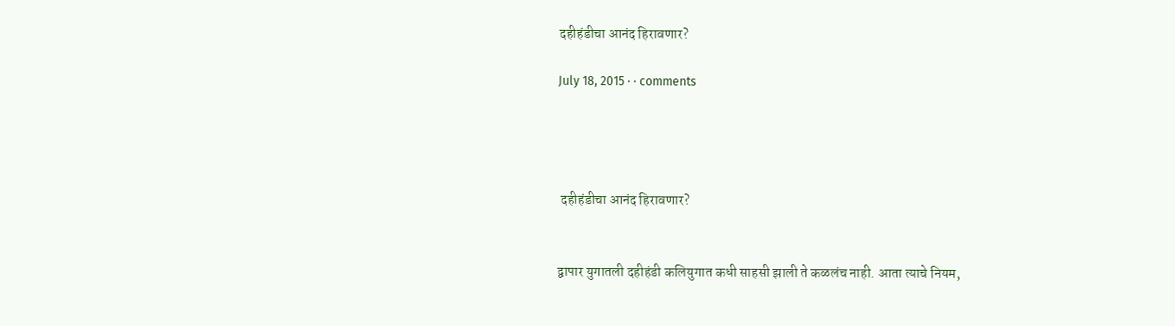दहीहंडीचा आनंद हिरावणार?

July 18, 2015 · · comments




 दहीहंडीचा आनंद हिरावणार?


द्वापार युगातली दहीहंडी कलियुगात कधी साहसी झाली ते कळलंच नाही. आता त्याचे नियम,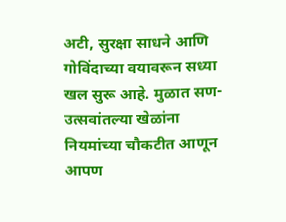अटी, सुरक्षा साधने आणि गोविंदाच्या वयावरून सध्या खल सुरू आहे. मुळात सण-उत्सवांतल्या खेळांना नियमांच्या चौकटीत आणून आपण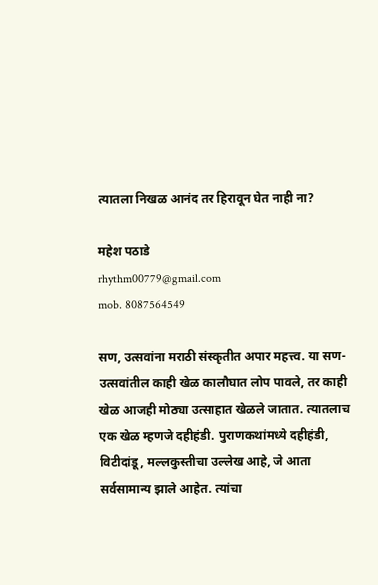त्यातला निखळ आनंद तर हिरावून घेत नाही ना?

महेश पठाडे
rhythm00779@gmail.com
mob. 8087564549

सण, उत्सवांना मराठी संस्कृतीत अपार महत्त्व. या सण-उत्सवांतील काही खेळ कालौघात लोप पावले, तर काही खेळ आजही मोठ्या उत्साहात खेळले जातात. त्यातलाच एक खेळ म्हणजे दहीहंडी. पुराणकथांमध्ये दहीहंडी, विटीदांडू, मल्लकुस्तीचा उल्लेख आहे, जे आता सर्वसामान्य झाले आहेत. त्यांचा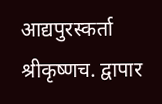आद्यपुरस्कर्ता श्रीकृष्णच. द्वापार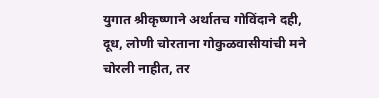युगात श्रीकृष्णाने अर्थातच गोविंदाने दही, दूध, लोणी चोरताना गोकुळवासीयांची मने चोरली नाहीत, तर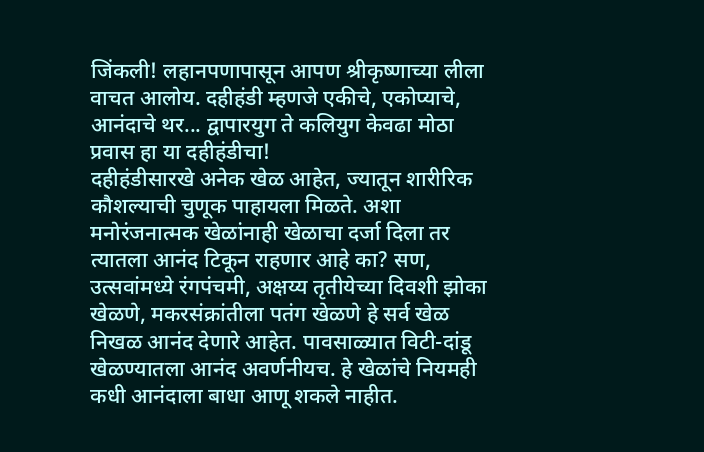जिंकली! लहानपणापासून आपण श्रीकृष्णाच्या लीला वाचत आलोय. दहीहंडी म्हणजे एकीचे, एकोप्याचे, आनंदाचे थर... द्वापारयुग ते कलियुग केवढा मोठा प्रवास हा या दहीहंडीचा!
दहीहंडीसारखे अनेक खेळ आहेत, ज्यातून शारीरिक कौशल्याची चुणूक पाहायला मिळते. अशा मनोरंजनात्मक खेळांनाही खेळाचा दर्जा दिला तर त्यातला आनंद टिकून राहणार आहे का? सण, उत्सवांमध्ये रंगपंचमी, अक्षय्य तृतीयेच्या दिवशी झोका खेळणे, मकरसंक्रांतीला पतंग खेळणे हे सर्व खेळ निखळ आनंद देणारे आहेत. पावसाळ्यात विटी-दांडू खेळण्यातला आनंद अवर्णनीयच. हे खेळांचे नियमही कधी आनंदाला बाधा आणू शकले नाहीत.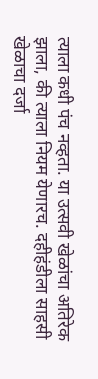त्याला कधी पंच नव्हता. या उत्सवी खेळांचा अतिरेक झाला, की त्याला नियम येणारच. दहीहंडीला साहसी खेळाचा दर्जा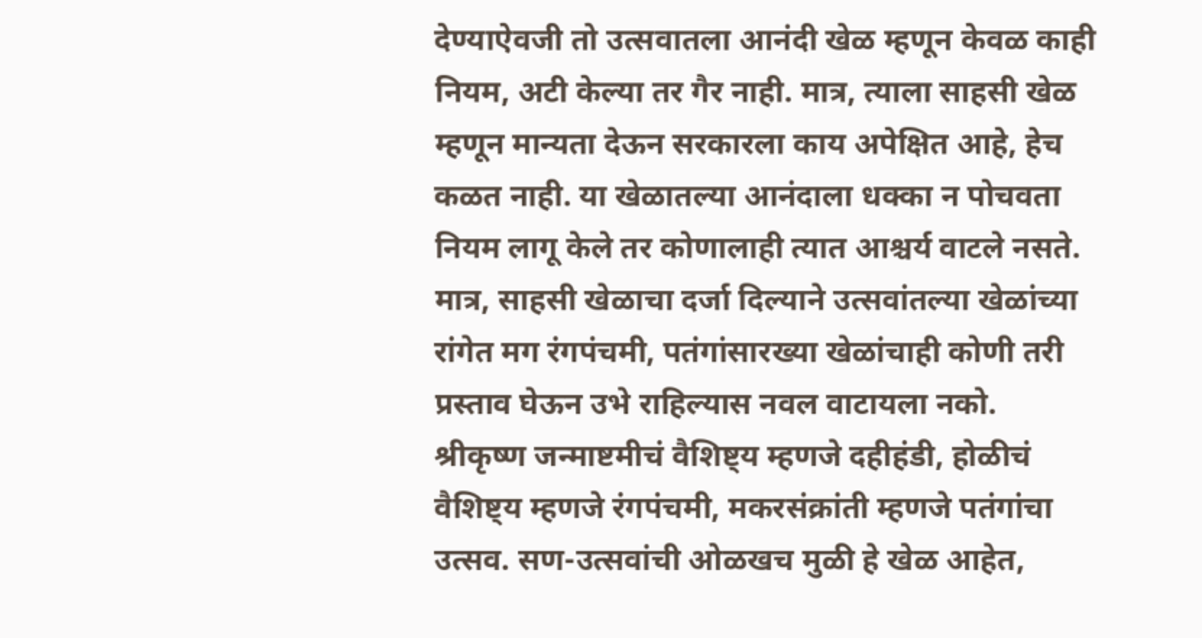देण्याऐवजी तो उत्सवातला आनंदी खेळ म्हणून केवळ काही नियम, अटी केल्या तर गैर नाही. मात्र, त्याला साहसी खेळ म्हणून मान्यता देऊन सरकारला काय अपेक्षित आहे, हेच कळत नाही. या खेळातल्या आनंदाला धक्का न पोचवता नियम लागू केले तर कोणालाही त्यात आश्चर्य वाटले नसते. मात्र, साहसी खेळाचा दर्जा दिल्याने उत्सवांतल्या खेळांच्या रांगेत मग रंगपंचमी, पतंगांसारख्या खेळांचाही कोणी तरी प्रस्ताव घेऊन उभे राहिल्यास नवल वाटायला नको.
श्रीकृष्ण जन्माष्टमीचं वैशिष्ट्य म्हणजे दहीहंडी, होळीचं वैशिष्ट्य म्हणजे रंगपंचमी, मकरसंक्रांती म्हणजे पतंगांचा उत्सव. सण-उत्सवांची ओळखच मुळी हे खेळ आहेत,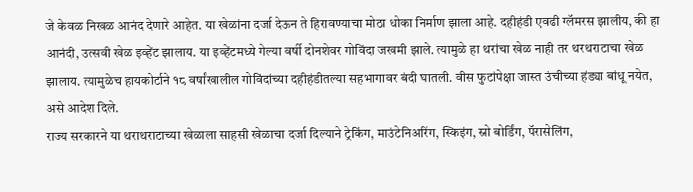जे केवळ निखळ आनंद देणारे आहेत. या खेळांना दर्जा देऊन ते हिरावण्याचा मोठा धोका निर्माण झाला आहे. दहीहंडी एवढी ग्लॅमरस झालीय, की हा आनंदी, उत्सवी खेळ इव्हेंट झालाय. या इव्हेंटमध्ये गेल्या वर्षी दोनशेवर गोविंदा जखमी झाले. त्यामुळे हा थरांचा खेळ नाही तर थरथराटाचा खेळ झालाय. त्यामुळेच हायकोर्टाने १८ वर्षांखालील गोविंदांच्या दहीहंडीतल्या सहभागावर बंदी घातली. वीस फुटांपेक्षा जास्त उंचीच्या हंड्या बांधू नयेत, असे आदेश दिले.
राज्य सरकारने या थराथराटाच्या खेळाला साहसी खेळाचा दर्जा दिल्याने ट्रेकिंग, माउंटेनिअरिंग, स्किइंग, स्नो बोर्डिंग, पॅरासेलिंग,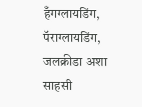हँगग्लायडिंग, पॅराग्लायडिंग, जलक्रीडा अशा साहसी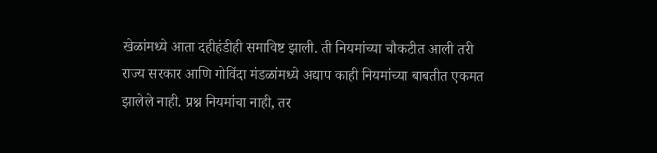खेळांमध्ये आता दहीहंडीही समाविष्ट झाली. ती नियमांच्या चौकटीत आली तरी राज्य सरकार आणि गोविंदा मंडळांमध्ये अद्याप काही नियमांच्या बाबतीत एकमत झालेले नाही. प्रश्न नियमांचा नाही, तर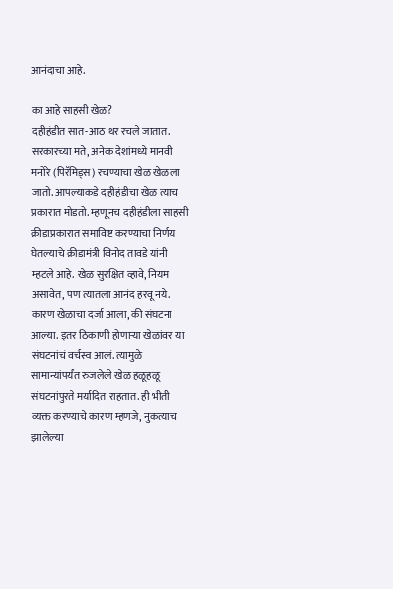आनंदाचा आहे.

का आहे साहसी खेळ?
दहीहंडीत सात-आठ थर रचले जातात. सरकारच्या मते, अनेक देशांमध्ये मानवी मनोरे (पिरॅमिड्स) रचण्याचा खेळ खेळला जातो. आपल्याकडे दहीहंडीचा खेळ त्याच प्रकारात मोडतो. म्हणूनच दहीहंडीला साहसी क्रीडाप्रकारात समाविष्ट करण्याचा निर्णय घेतल्याचे क्रीडामंत्री विनोद तावडे यांनी म्हटले आहे. खेळ सुरक्षित व्हावे, नियम असावेत, पण त्यातला आनंद हरवू नये. कारण खेळाचा दर्जा आला, की संघटना आल्या. इतर ठिकाणी होणाऱ्या खेळांवर या संघटनांचं वर्चस्व आलं. त्यामुळे सामान्यांपर्यंत रुजलेले खेळ हळूहळू संघटनांपुरते मर्यादित राहतात. ही भीती व्यक्त करण्याचे कारण म्हणजे, नुकत्याच झालेल्या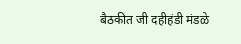बैठकीत जी दहीहंडी मंडळे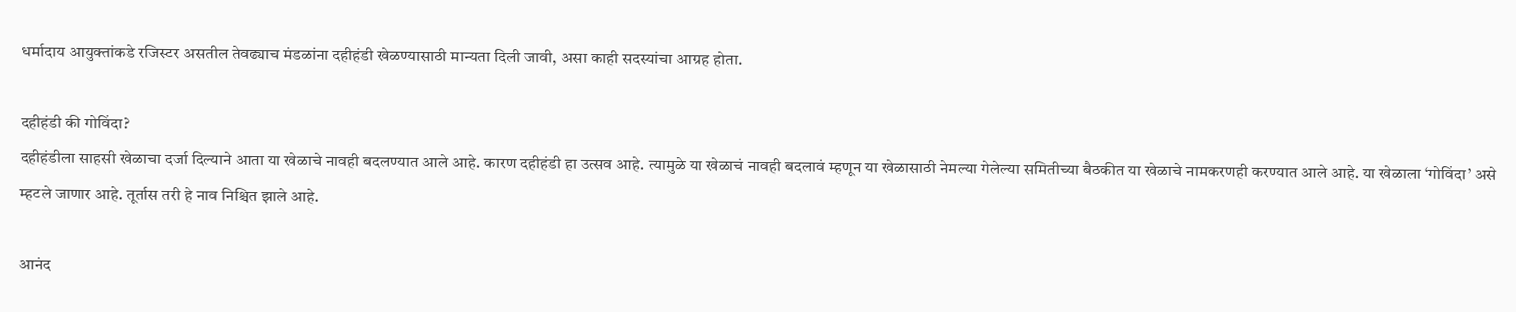धर्मादाय आयुक्तांकडे रजिस्टर असतील तेवढ्याच मंडळांना दहीहंडी खेळण्यासाठी मान्यता दिली जावी, असा काही सदस्यांचा आग्रह होता.

दहीहंडी की गोविंदा?
दहीहंडीला साहसी खेळाचा दर्जा दिल्याने आता या खेळाचे नावही बदलण्यात आले आहे. कारण दहीहंडी हा उत्सव आहे. त्यामुळे या खेळाचं नावही बदलावं म्हणून या खेळासाठी नेमल्या गेलेल्या समितीच्या बैठकीत या खेळाचे नामकरणही करण्यात आले आहे. या खेळाला ‘गोविंदा’ असे म्हटले जाणार आहे. तूर्तास तरी हे नाव निश्चित झाले आहे.

आनंद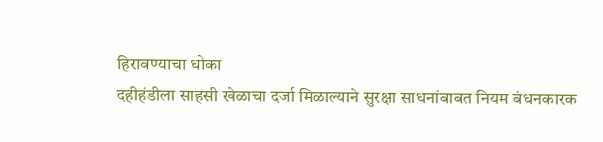हिरावण्याचा धोका
दहीहंडीला साहसी खेळाचा दर्जा मिळाल्याने सुरक्षा साधनांबाबत नियम बंधनकारक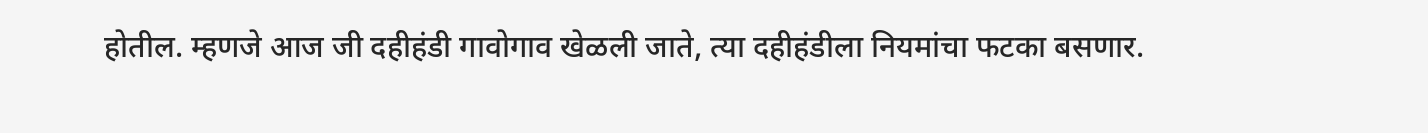होतील. म्हणजे आज जी दहीहंडी गावोगाव खेळली जाते, त्या दहीहंडीला नियमांचा फटका बसणार.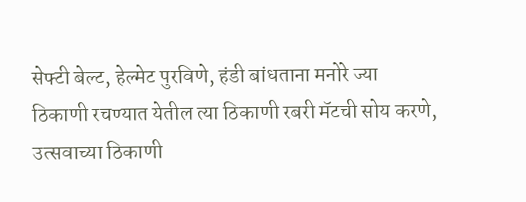सेफ्टी बेल्ट, हेल्मेट पुरविणे, हंडी बांधताना मनोरे ज्या ठिकाणी रचण्यात येतील त्या ठिकाणी रबरी मॅटची सोय करणे, उत्सवाच्या ठिकाणी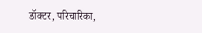डॉक्टर, परिचारिका,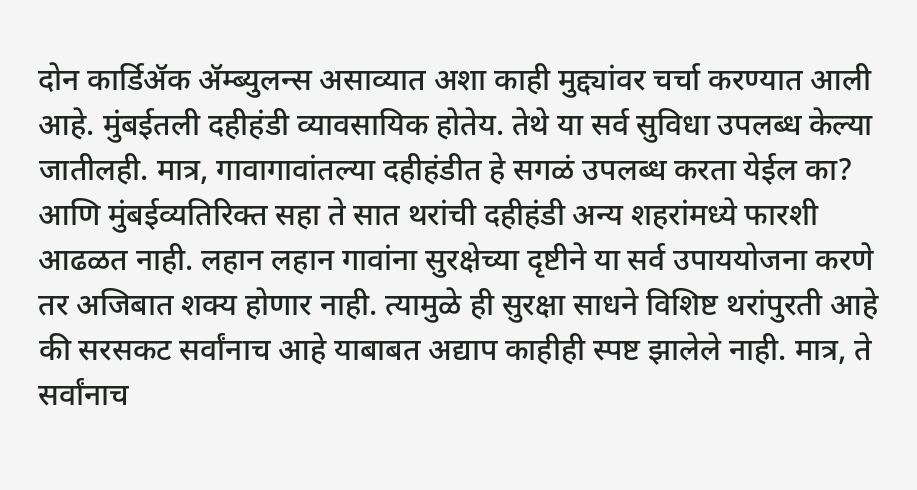दोन कार्डिॲक ॲम्ब्युलन्स असाव्यात अशा काही मुद्द्यांवर चर्चा करण्यात आली आहे. मुंबईतली दहीहंडी व्यावसायिक होतेय. तेथे या सर्व सुविधा उपलब्ध केल्या जातीलही. मात्र, गावागावांतल्या दहीहंडीत हे सगळं उपलब्ध करता येईल का? आणि मुंबईव्यतिरिक्त सहा ते सात थरांची दहीहंडी अन्य शहरांमध्ये फारशी आढळत नाही. लहान लहान गावांना सुरक्षेच्या दृष्टीने या सर्व उपाययोजना करणे तर अजिबात शक्य होणार नाही. त्यामुळे ही सुरक्षा साधने विशिष्ट थरांपुरती आहे की सरसकट सर्वांनाच आहे याबाबत अद्याप काहीही स्पष्ट झालेले नाही. मात्र, ते सर्वांनाच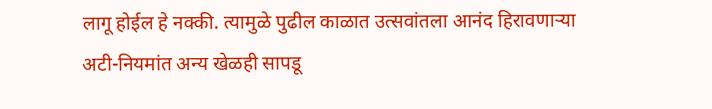लागू होईल हे नक्की. त्यामुळे पुढील काळात उत्सवांतला आनंद हिरावणाऱ्या अटी-नियमांत अन्य खेळही सापडू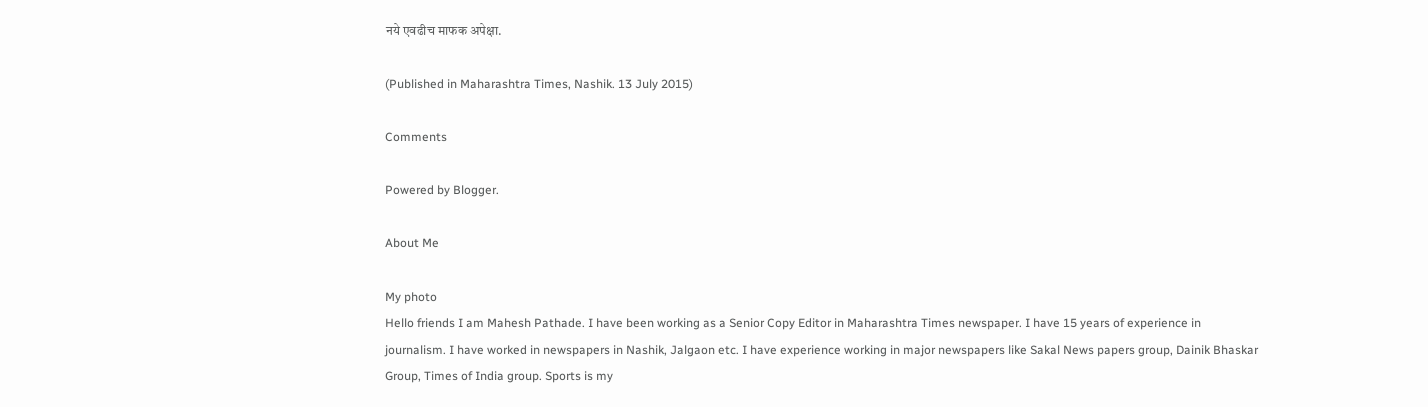नये एवढीच माफक अपेक्षा.

(Published in Maharashtra Times, Nashik. 13 July 2015)

Comments

Powered by Blogger.

About Me

My photo
Hello friends I am Mahesh Pathade. I have been working as a Senior Copy Editor in Maharashtra Times newspaper. I have 15 years of experience in journalism. I have worked in newspapers in Nashik, Jalgaon etc. I have experience working in major newspapers like Sakal News papers group, Dainik Bhaskar Group, Times of India group. Sports is my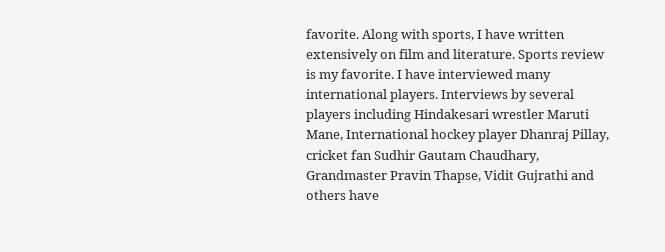favorite. Along with sports, I have written extensively on film and literature. Sports review is my favorite. I have interviewed many international players. Interviews by several players including Hindakesari wrestler Maruti Mane, International hockey player Dhanraj Pillay, cricket fan Sudhir Gautam Chaudhary, Grandmaster Pravin Thapse, Vidit Gujrathi and others have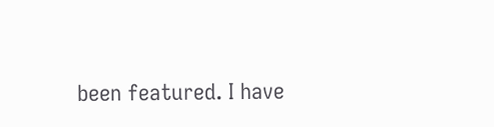been featured. I have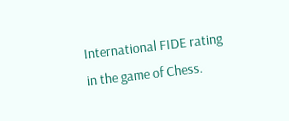International FIDE rating in the game of Chess.